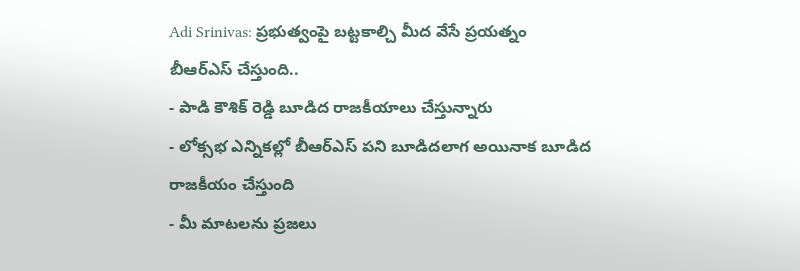Adi Srinivas: ప్రభుత్వంపై బట్టకాల్చి మీద వేసే ప్రయత్నం బీఆర్ఎస్ చేస్తుంది..
- పాడి కౌశిక్ రెడ్డి బూడిద రాజకీయాలు చేస్తున్నారు
- లోక్సభ ఎన్నికల్లో బీఆర్ఎస్ పని బూడిదలాగ అయినాక బూడిద రాజకీయం చేస్తుంది
- మీ మాటలను ప్రజలు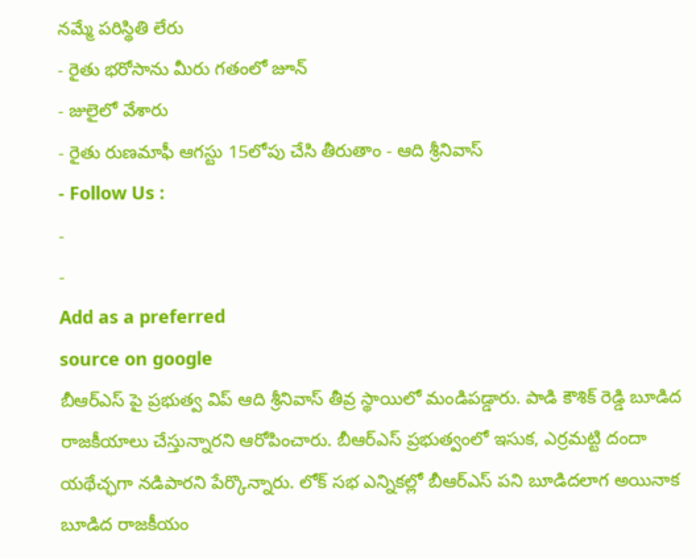నమ్మే పరిస్థితి లేరు
- రైతు భరోసాను మీరు గతంలో జూన్
- జులైలో వేశారు
- రైతు రుణమాఫీ ఆగస్టు 15లోపు చేసి తీరుతాం - ఆది శ్రీనివాస్
- Follow Us :
-
-
Add as a preferred
source on google
బీఆర్ఎస్ పై ప్రభుత్వ విప్ ఆది శ్రీనివాస్ తీవ్ర స్థాయిలో మండిపడ్డారు. పాడి కౌశిక్ రెడ్డి బూడిద రాజకీయాలు చేస్తున్నారని ఆరోపించారు. బీఆర్ఎస్ ప్రభుత్వంలో ఇసుక, ఎర్రమట్టి దందా యథేచ్ఛగా నడిపారని పేర్కొన్నారు. లోక్ సభ ఎన్నికల్లో బీఆర్ఎస్ పని బూడిదలాగ అయినాక బూడిద రాజకీయం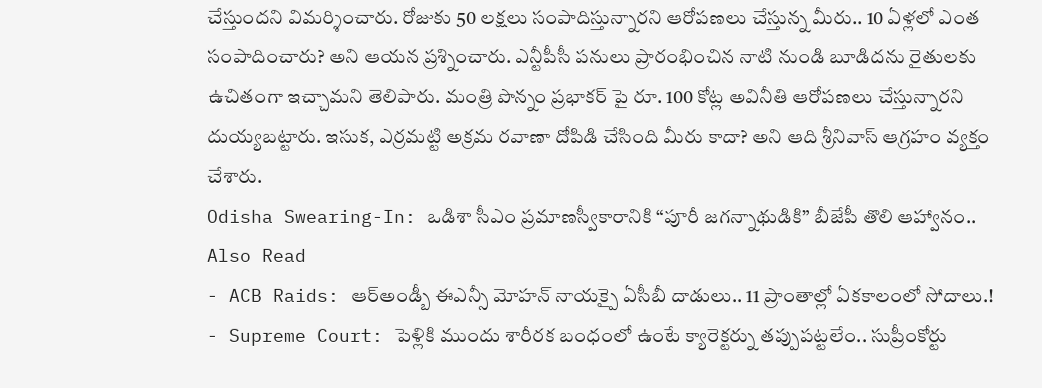చేస్తుందని విమర్శించారు. రోజుకు 50 లక్షలు సంపాదిస్తున్నారని ఆరోపణలు చేస్తున్న మీరు.. 10 ఏళ్లలో ఎంత సంపాదించారు? అని ఆయన ప్రశ్నించారు. ఎన్టీపీసీ పనులు ప్రారంభించిన నాటి నుండి బూడిదను రైతులకు ఉచితంగా ఇచ్చామని తెలిపారు. మంత్రి పొన్నం ప్రభాకర్ పై రూ. 100 కోట్ల అవినీతి ఆరోపణలు చేస్తున్నారని దుయ్యబట్టారు. ఇసుక, ఎర్రమట్టి అక్రమ రవాణా దోపిడి చేసింది మీరు కాదా? అని ఆది శ్రీనివాస్ ఆగ్రహం వ్యక్తం చేశారు.
Odisha Swearing-In: ఒడిశా సీఎం ప్రమాణస్వీకారానికి “పూరీ జగన్నాథుడికి” బీజేపీ తొలి ఆహ్వానం..
Also Read
- ACB Raids: ఆర్అండ్బీ ఈఎన్సీ మోహన్ నాయక్పై ఏసీబీ దాడులు.. 11 ప్రాంతాల్లో ఏకకాలంలో సోదాలు.!
- Supreme Court: పెళ్లికి ముందు శారీరక బంధంలో ఉంటే క్యారెక్టర్ను తప్పుపట్టలేం.. సుప్రీంకోర్టు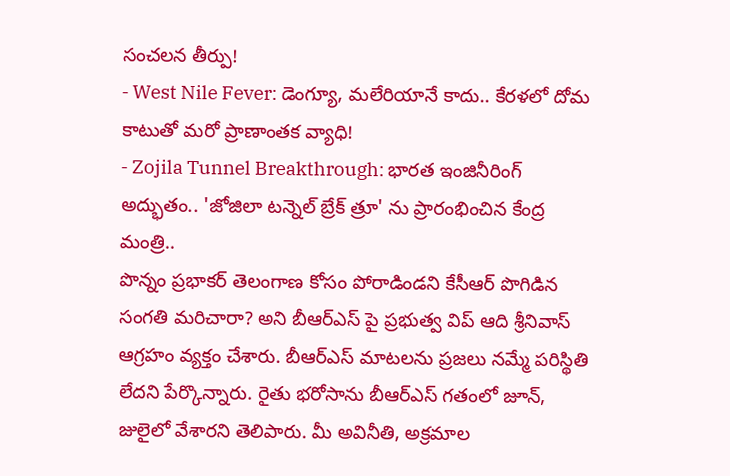సంచలన తీర్పు!
- West Nile Fever: డెంగ్యూ, మలేరియానే కాదు.. కేరళలో దోమ కాటుతో మరో ప్రాణాంతక వ్యాధి!
- Zojila Tunnel Breakthrough: భారత ఇంజినీరింగ్ అద్భుతం.. 'జోజిలా టన్నెల్ బ్రేక్ త్రూ' ను ప్రారంభించిన కేంద్ర మంత్రి..
పొన్నం ప్రభాకర్ తెలంగాణ కోసం పోరాడిండని కేసీఆర్ పొగిడిన సంగతి మరిచారా? అని బీఆర్ఎస్ పై ప్రభుత్వ విప్ ఆది శ్రీనివాస్ ఆగ్రహం వ్యక్తం చేశారు. బీఆర్ఎస్ మాటలను ప్రజలు నమ్మే పరిస్థితి లేదని పేర్కొన్నారు. రైతు భరోసాను బీఆర్ఎస్ గతంలో జూన్, జులైలో వేశారని తెలిపారు. మీ అవినీతి, అక్రమాల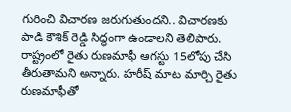గురించి విచారణ జరుగుతుందని.. విచారణకు పాడి కౌశిక్ రెడ్డి సిద్ధంగా ఉండాలని తెలిపారు. రాష్ట్రంలో రైతు రుణమాఫీ ఆగస్టు 15లోపు చేసి తీరుతామని అన్నారు. హరీష్ మాట మార్చి రైతు రుణమాఫీతో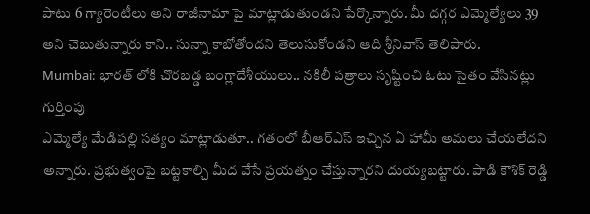పాటు 6 గ్యారెంటీలు అని రాజీనామా పై మాట్లాడుతుండని పేర్కొన్నారు. మీ దగ్గర ఎమ్మెల్యేలు 39 అని చెబుతున్నారు కాని.. సున్నా కాబోతోందని తెలుసుకోండని ఆది శ్రీనివాస్ తెలిపారు.
Mumbai: భారత్ లోకి చొరబడ్డ బంగ్లాదేశీయులు.. నకిలీ పత్రాలు సృష్టించి ఓటు సైతం వేసినట్లు గుర్తింపు
ఎమ్మెల్యే మేడిపల్లి సత్యం మాట్లాడుతూ.. గతంలో బీఆర్ఎస్ ఇచ్చిన ఏ హామీ అమలు చేయలేదని అన్నారు. ప్రభుత్వంపై బట్టకాల్చి మీద వేసే ప్రయత్నం చేస్తున్నారని దుయ్యబట్టారు. పాడి కౌశిక్ రెడ్డి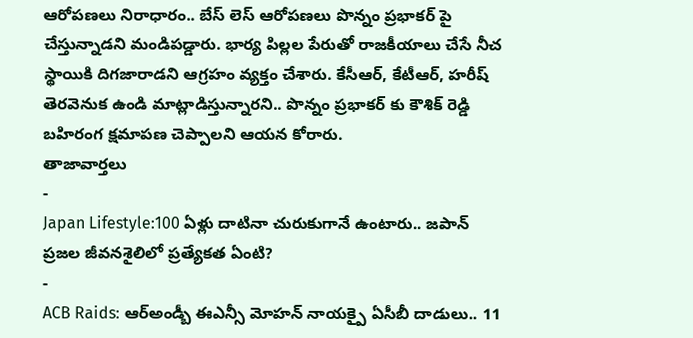ఆరోపణలు నిరాధారం.. బేస్ లెస్ ఆరోపణలు పొన్నం ప్రభాకర్ పై చేస్తున్నాడని మండిపడ్డారు. భార్య పిల్లల పేరుతో రాజకీయాలు చేసే నీచ స్థాయికి దిగజారాడని ఆగ్రహం వ్యక్తం చేశారు. కేసీఆర్, కేటీఆర్, హరీష్ తెరవెనుక ఉండి మాట్లాడిస్తున్నారని.. పొన్నం ప్రభాకర్ కు కౌశిక్ రెడ్డి బహిరంగ క్షమాపణ చెప్పాలని ఆయన కోరారు.
తాజావార్తలు
-
Japan Lifestyle:100 ఏళ్లు దాటినా చురుకుగానే ఉంటారు.. జపాన్ ప్రజల జీవనశైలిలో ప్రత్యేకత ఏంటి?
-
ACB Raids: ఆర్అండ్బీ ఈఎన్సీ మోహన్ నాయక్పై ఏసీబీ దాడులు.. 11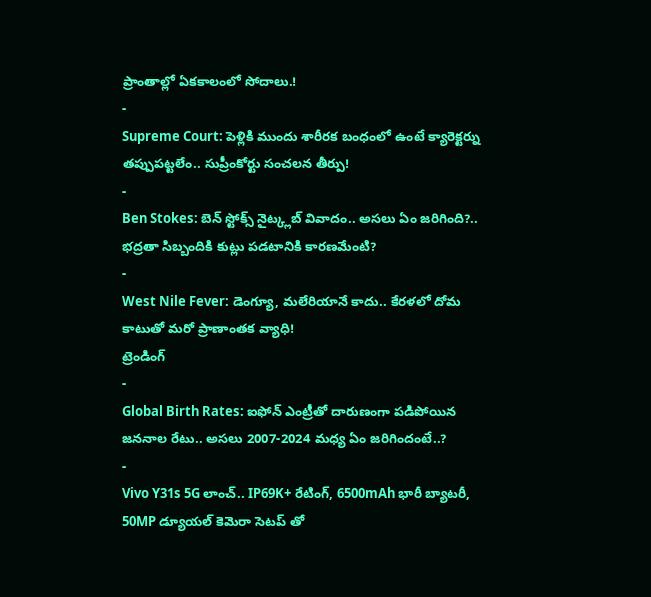ప్రాంతాల్లో ఏకకాలంలో సోదాలు.!
-
Supreme Court: పెళ్లికి ముందు శారీరక బంధంలో ఉంటే క్యారెక్టర్ను తప్పుపట్టలేం.. సుప్రీంకోర్టు సంచలన తీర్పు!
-
Ben Stokes: బెన్ స్టోక్స్ నైట్క్లబ్ వివాదం.. అసలు ఏం జరిగింది?.. భద్రతా సిబ్బందికి కుట్లు పడటానికి కారణమేంటి?
-
West Nile Fever: డెంగ్యూ, మలేరియానే కాదు.. కేరళలో దోమ కాటుతో మరో ప్రాణాంతక వ్యాధి!
ట్రెండింగ్
-
Global Birth Rates: ఐఫోన్ ఎంట్రీతో దారుణంగా పడిపోయిన జననాల రేటు.. అసలు 2007-2024 మధ్య ఏం జరిగిందంటే..?
-
Vivo Y31s 5G లాంచ్.. IP69K+ రేటింగ్, 6500mAh భారీ బ్యాటరీ, 50MP డ్యూయల్ కెమెరా సెటప్ తో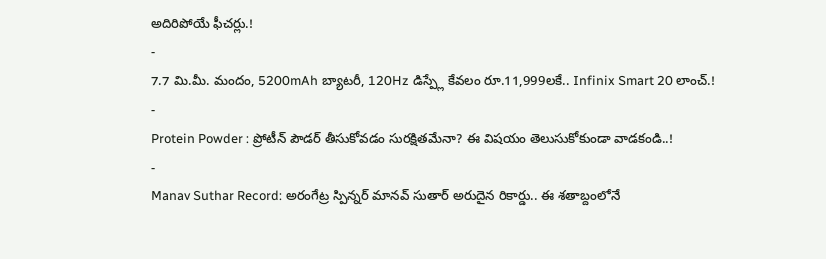అదిరిపోయే ఫీచర్లు.!
-
7.7 మి.మీ. మందం, 5200mAh బ్యాటరీ, 120Hz డిస్ప్లే కేవలం రూ.11,999లకే.. Infinix Smart 20 లాంచ్.!
-
Protein Powder : ప్రోటీన్ పౌడర్ తీసుకోవడం సురక్షితమేనా? ఈ విషయం తెలుసుకోకుండా వాడకండి..!
-
Manav Suthar Record: అరంగేట్ర స్పిన్నర్ మానవ్ సుతార్ అరుదైన రికార్డు.. ఈ శతాబ్దంలోనే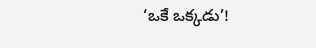‘ఒకే ఒక్కడు’!